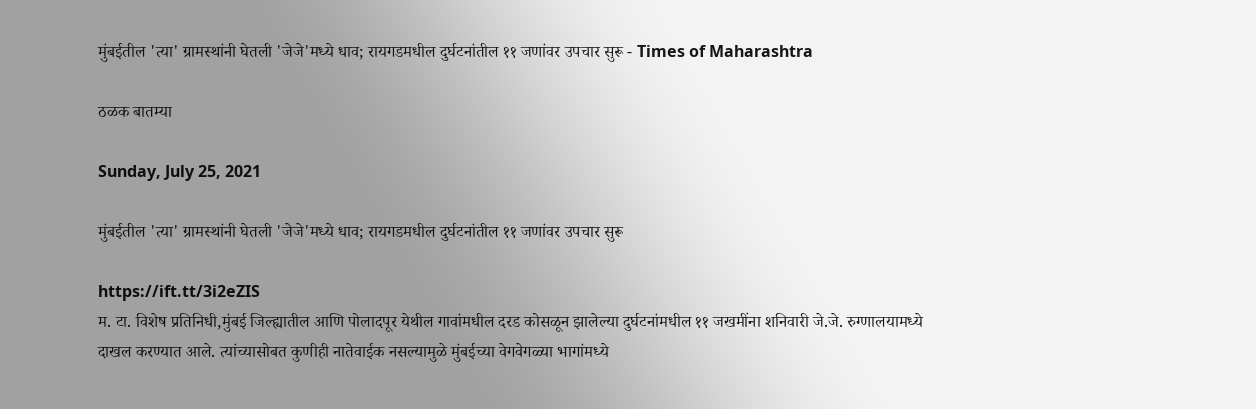मुंबईतील 'त्या' ग्रामस्थांनी घेतली 'जेजे'मध्ये धाव; रायगडमधील दुर्घटनांतील ११ जणांवर उपचार सुरू - Times of Maharashtra

ठळक बातम्या

Sunday, July 25, 2021

मुंबईतील 'त्या' ग्रामस्थांनी घेतली 'जेजे'मध्ये धाव; रायगडमधील दुर्घटनांतील ११ जणांवर उपचार सुरू

https://ift.tt/3i2eZIS
म. टा. विशेष प्रतिनिधी,मुंबई जिल्ह्यातील आणि पोलादपूर येथील गावांमधील दरड कोसळून झालेल्या दुर्घटनांमधील ११ जखमींना शनिवारी जे.जे. रुग्णालयामध्ये दाखल करण्यात आले. त्यांच्यासोबत कुणीही नातेवाईक नसल्यामुळे मुंबईच्या वेगवेगळ्या भागांमध्ये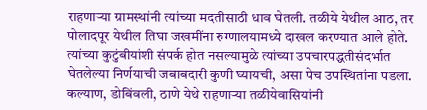राहणाऱ्या ग्रामस्थांनी त्यांच्या मदतीसाठी धाव घेतली. तळीये येथील आठ, तर पोलादपूर येथील तिघा जखमींना रुग्णालयामध्ये दाखल करण्यात आले होते. त्यांच्या कुटुंबीयांशी संपर्क होत नसल्यामुळे त्यांच्या उपचारपद्धतीसंदर्भात घेतलेल्या निर्णयाची जबाबदारी कुणी घ्यायची, असा पेच उपस्थितांना पडला. कल्याण, डोबिंवली, ठाणे येथे राहणाऱ्या तळीयेवासियांनी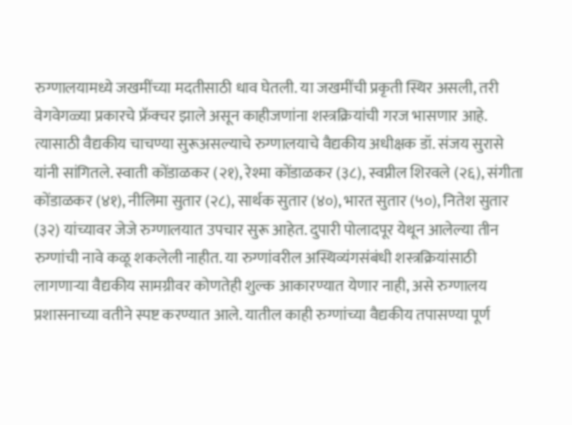रुग्णालयामध्ये जखमींच्या मदतीसाठी धाव घेतली. या जखमींची प्रकृती स्थिर असली, तरी वेगवेगळ्या प्रकारचे फ्रॅक्चर झाले असून काहीजणांना शस्त्रक्रियांची गरज भासणार आहे. त्यासाठी वैद्यकीय चाचण्या सुरूअसल्याचे रुग्णालयाचे वैद्यकीय अधीक्षक डॉ. संजय सुरासे यांनी सांगितले. स्वाती कोंडाळकर (२१), रेश्मा कोंडाळकर (३८), स्वप्नील शिरवले (२६), संगीता कोंडाळकर (४१), नीलिमा सुतार (२८), सार्थक सुतार (४०), भारत सुतार (५०), नितेश सुतार (३२) यांच्यावर जेजे रुग्णालयात उपचार सुरू आहेत. दुपारी पोलादपूर येथून आलेल्या तीन रुग्णांची नावे कळू शकलेली नाहीत. या रुग्णांवरील अस्थिव्यंगसंबंधी शस्त्रक्रियांसाठी लागणाऱ्या वैद्यकीय सामग्रीवर कोणतेही शुल्क आकारण्यात येणार नाही, असे रुग्णालय प्रशासनाच्या वतीने स्पष्ट करण्यात आले. यातील काही रुग्णांच्या वैद्यकीय तपासण्या पूर्ण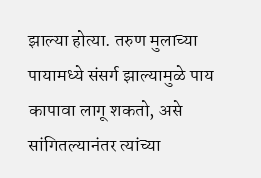झाल्या होत्या. तरुण मुलाच्या पायामध्ये संसर्ग झाल्यामुळे पाय कापावा लागू शकतो, असे सांगितल्यानंतर त्यांच्या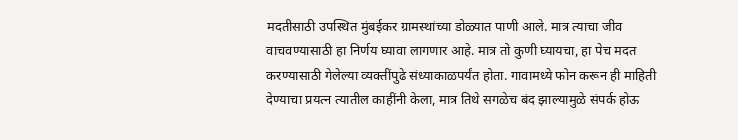मदतीसाठी उपस्थित मुंबईकर ग्रामस्थांच्या डोळ्यात पाणी आले. मात्र त्याचा जीव वाचवण्यासाठी हा निर्णय घ्यावा लागणार आहे. मात्र तो कुणी घ्यायचा, हा पेच मदत करण्यासाठी गेलेल्या व्यक्तींपुढे संध्याकाळपर्यंत होता. गावामध्ये फोन करून ही माहिती देण्याचा प्रयत्न त्यातील काहींनी केला, मात्र तिथे सगळेच बंद झाल्यामुळे संपर्क होऊ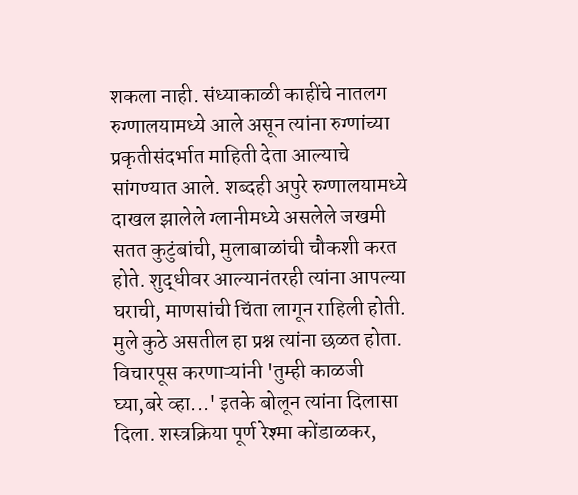शकला नाही. संध्याकाळी काहींचे नातलग रुग्णालयामध्ये आले असून त्यांना रुग्णांच्या प्रकृतीसंदर्भात माहिती देता आल्याचे सांगण्यात आले. शब्दही अपुरे रुग्णालयामध्ये दाखल झालेले ग्लानीमध्ये असलेले जखमी सतत कुटुंबांची, मुलाबाळांची चौकशी करत होते. शुद्धीवर आल्यानंतरही त्यांना आपल्या घराची, माणसांची चिंता लागून राहिली होती. मुले कुठे असतील हा प्रश्न त्यांना छळत होता. विचारपूस करणाऱ्यांनी 'तुम्ही काळजी घ्या,बरे व्हा...' इतके बोलून त्यांना दिलासा दिला. शस्त्रक्रिया पूर्ण रेश्मा कोंडाळकर,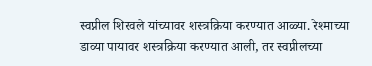स्वप्नील शिरवले यांच्यावर शस्त्रक्रिया करण्यात आळ्या. रेश्माच्या डाव्या पायावर शस्त्रक्रिया करण्यात आली, तर स्वप्नीलच्या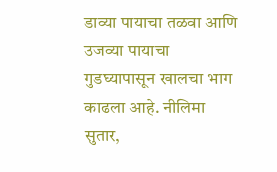डाव्या पायाचा तळवा आणि उजव्या पायाचा गुडघ्यापासून खालचा भाग काढला आहे. नीलिमा सुतार,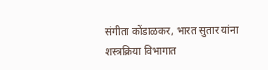संगीता कोंडाळकर, भारत सुतार यांना शस्त्रक्रिया विभागात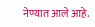नेण्यात आले आहे.